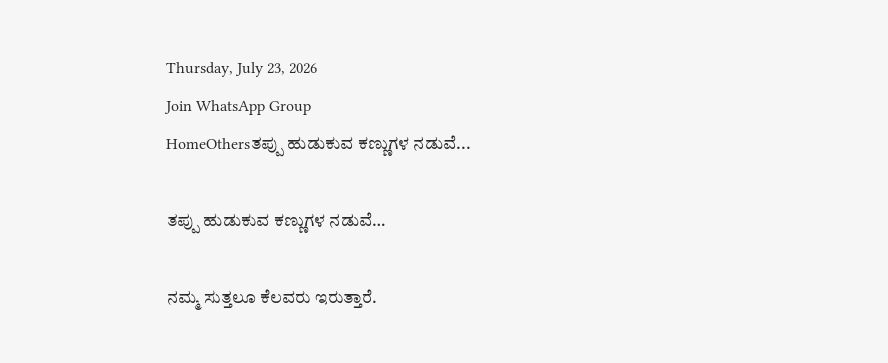Thursday, July 23, 2026
Join WhatsApp Group
HomeOthersತಪ್ಪು ಹುಡುಕುವ ಕಣ್ಣುಗಳ ನಡುವೆ...

ತಪ್ಪು ಹುಡುಕುವ ಕಣ್ಣುಗಳ ನಡುವೆ…

ನಮ್ಮ ಸುತ್ತಲೂ ಕೆಲವರು ಇರುತ್ತಾರೆ.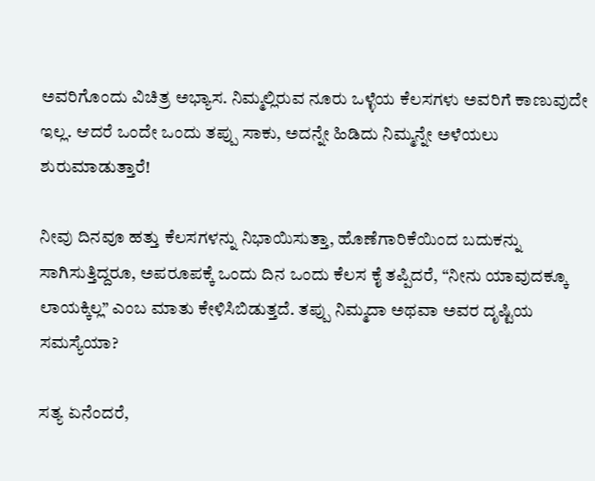ಅವರಿಗೊಂದು ವಿಚಿತ್ರ ಅಭ್ಯಾಸ. ನಿಮ್ಮಲ್ಲಿರುವ ನೂರು ಒಳ್ಳೆಯ ಕೆಲಸಗಳು ಅವರಿಗೆ ಕಾಣುವುದೇ ಇಲ್ಲ. ಆದರೆ ಒಂದೇ ಒಂದು ತಪ್ಪು ಸಾಕು, ಅದನ್ನೇ ಹಿಡಿದು ನಿಮ್ಮನ್ನೇ ಅಳೆಯಲು ಶುರುಮಾಡುತ್ತಾರೆ!

ನೀವು ದಿನವೂ ಹತ್ತು ಕೆಲಸಗಳನ್ನು ನಿಭಾಯಿಸುತ್ತಾ, ಹೊಣೆಗಾರಿಕೆಯಿಂದ ಬದುಕನ್ನು ಸಾಗಿಸುತ್ತಿದ್ದರೂ, ಅಪರೂಪಕ್ಕೆ ಒಂದು ದಿನ ಒಂದು ಕೆಲಸ ಕೈ ತಪ್ಪಿದರೆ, “ನೀನು ಯಾವುದಕ್ಕೂ ಲಾಯಕ್ಕಿಲ್ಲ” ಎಂಬ ಮಾತು ಕೇಳಿಸಿಬಿಡುತ್ತದೆ. ತಪ್ಪು ನಿಮ್ಮದಾ ಅಥವಾ ಅವರ ದೃಷ್ಟಿಯ ಸಮಸ್ಯೆಯಾ?

ಸತ್ಯ ಏನೆಂದರೆ,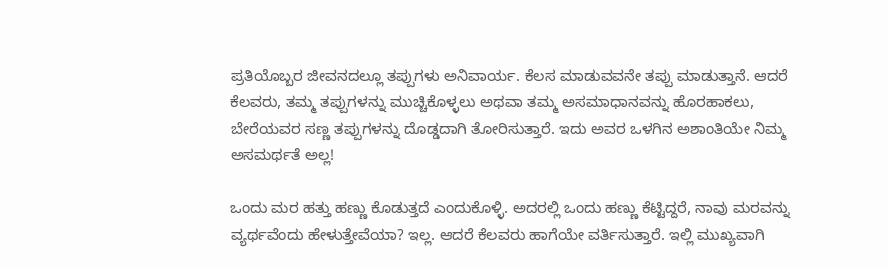ಪ್ರತಿಯೊಬ್ಬರ ಜೀವನದಲ್ಲೂ ತಪ್ಪುಗಳು ಅನಿವಾರ್ಯ. ಕೆಲಸ ಮಾಡುವವನೇ ತಪ್ಪು ಮಾಡುತ್ತಾನೆ. ಆದರೆ ಕೆಲವರು, ತಮ್ಮ ತಪ್ಪುಗಳನ್ನು ಮುಚ್ಚಿಕೊಳ್ಳಲು ಅಥವಾ ತಮ್ಮ ಅಸಮಾಧಾನವನ್ನು ಹೊರಹಾಕಲು, ಬೇರೆಯವರ ಸಣ್ಣ ತಪ್ಪುಗಳನ್ನು ದೊಡ್ಡದಾಗಿ ತೋರಿಸುತ್ತಾರೆ. ಇದು ಅವರ ಒಳಗಿನ ಅಶಾಂತಿಯೇ ನಿಮ್ಮ ಅಸಮರ್ಥತೆ ಅಲ್ಲ!

ಒಂದು ಮರ ಹತ್ತು ಹಣ್ಣು ಕೊಡುತ್ತದೆ ಎಂದುಕೊಳ್ಳಿ. ಅದರಲ್ಲಿ ಒಂದು ಹಣ್ಣು ಕೆಟ್ಟಿದ್ದರೆ, ನಾವು ಮರವನ್ನು ವ್ಯರ್ಥವೆಂದು ಹೇಳುತ್ತೇವೆಯಾ? ಇಲ್ಲ. ಆದರೆ ಕೆಲವರು ಹಾಗೆಯೇ ವರ್ತಿಸುತ್ತಾರೆ. ಇಲ್ಲಿ ಮುಖ್ಯವಾಗಿ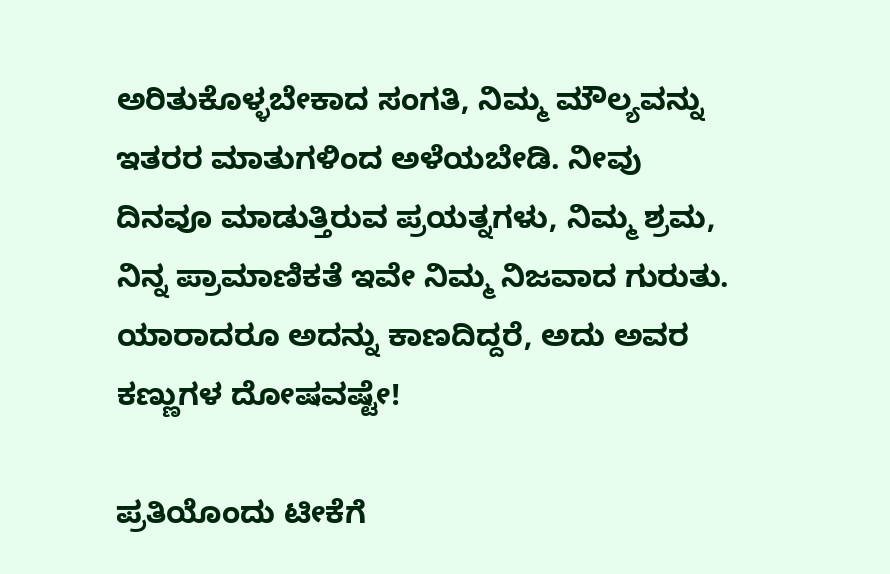ಅರಿತುಕೊಳ್ಳಬೇಕಾದ ಸಂಗತಿ, ನಿಮ್ಮ ಮೌಲ್ಯವನ್ನು ಇತರರ ಮಾತುಗಳಿಂದ ಅಳೆಯಬೇಡಿ. ನೀವು ದಿನವೂ ಮಾಡುತ್ತಿರುವ ಪ್ರಯತ್ನಗಳು, ನಿಮ್ಮ ಶ್ರಮ, ನಿನ್ನ ಪ್ರಾಮಾಣಿಕತೆ ಇವೇ ನಿಮ್ಮ ನಿಜವಾದ ಗುರುತು. ಯಾರಾದರೂ ಅದನ್ನು ಕಾಣದಿದ್ದರೆ, ಅದು ಅವರ ಕಣ್ಣುಗಳ ದೋಷವಷ್ಟೇ!

ಪ್ರತಿಯೊಂದು ಟೀಕೆಗೆ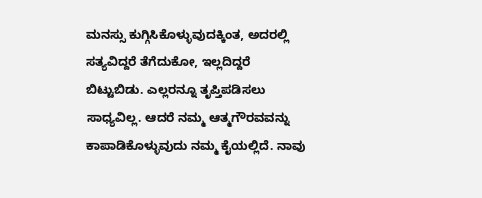ಮನಸ್ಸು ಕುಗ್ಗಿಸಿಕೊಳ್ಳುವುದಕ್ಕಿಂತ, ಅದರಲ್ಲಿ ಸತ್ಯವಿದ್ದರೆ ತೆಗೆದುಕೋ, ಇಲ್ಲದಿದ್ದರೆ ಬಿಟ್ಟುಬಿಡು. ಎಲ್ಲರನ್ನೂ ತೃಪ್ತಿಪಡಿಸಲು ಸಾಧ್ಯವಿಲ್ಲ. ಆದರೆ ನಮ್ಮ ಆತ್ಮಗೌರವವನ್ನು ಕಾಪಾಡಿಕೊಳ್ಳುವುದು ನಮ್ಮ ಕೈಯಲ್ಲಿದೆ. ನಾವು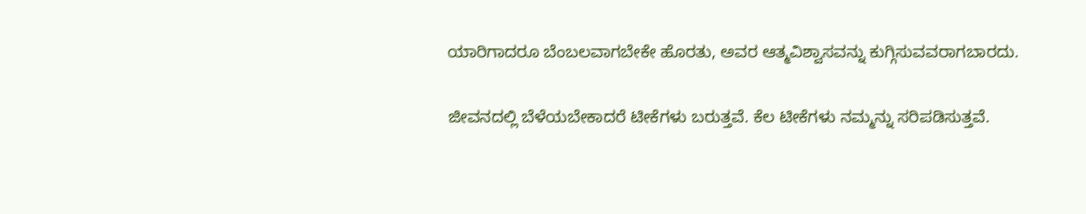ಯಾರಿಗಾದರೂ ಬೆಂಬಲವಾಗಬೇಕೇ ಹೊರತು, ಅವರ ಆತ್ಮವಿಶ್ವಾಸವನ್ನು ಕುಗ್ಗಿಸುವವರಾಗಬಾರದು.

ಜೀವನದಲ್ಲಿ ಬೆಳೆಯಬೇಕಾದರೆ ಟೀಕೆಗಳು ಬರುತ್ತವೆ. ಕೆಲ ಟೀಕೆಗಳು ನಮ್ಮನ್ನು ಸರಿಪಡಿಸುತ್ತವೆ.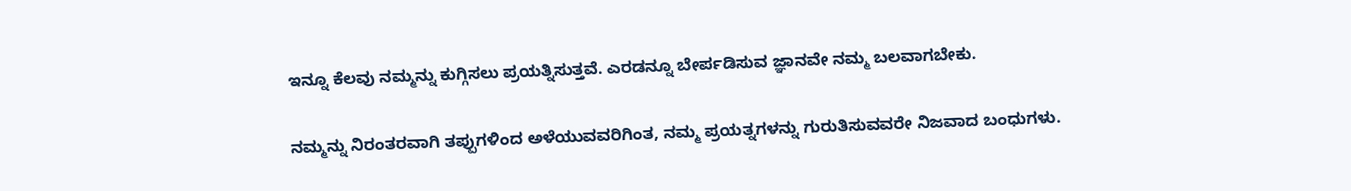ಇನ್ನೂ ಕೆಲವು ನಮ್ಮನ್ನು ಕುಗ್ಗಿಸಲು ಪ್ರಯತ್ನಿಸುತ್ತವೆ. ಎರಡನ್ನೂ ಬೇರ್ಪಡಿಸುವ ಜ್ಞಾನವೇ ನಮ್ಮ ಬಲವಾಗಬೇಕು.

ನಮ್ಮನ್ನು ನಿರಂತರವಾಗಿ ತಪ್ಪುಗಳಿಂದ ಅಳೆಯುವವರಿಗಿಂತ, ನಮ್ಮ ಪ್ರಯತ್ನಗಳನ್ನು ಗುರುತಿಸುವವರೇ ನಿಜವಾದ ಬಂಧುಗಳು.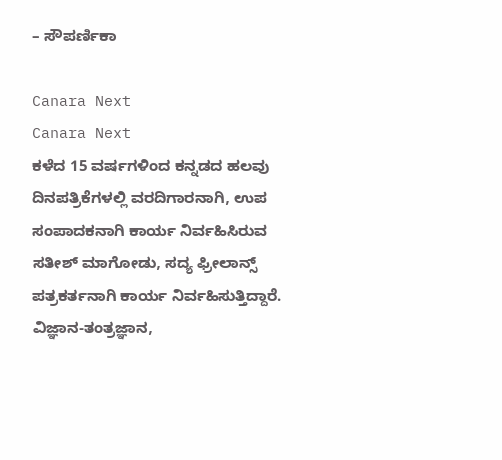– ಸೌಪರ್ಣಿಕಾ

Canara Next
Canara Next
ಕಳೆದ 15 ವರ್ಷಗಳಿಂದ ಕನ್ನಡದ ಹಲವು ದಿನಪತ್ರಿಕೆಗಳಲ್ಲಿ ವರದಿಗಾರನಾಗಿ, ಉಪ ಸಂಪಾದಕನಾಗಿ ಕಾರ್ಯ ನಿರ್ವಹಿಸಿರುವ ಸತೀಶ್‌ ಮಾಗೋಡು, ಸದ್ಯ ಫ್ರೀಲಾನ್ಸ್‌ ಪತ್ರಕರ್ತನಾಗಿ ಕಾರ್ಯ ನಿರ್ವಹಿಸುತ್ತಿದ್ದಾರೆ. ವಿಜ್ಞಾನ-ತಂತ್ರಜ್ಞಾನ,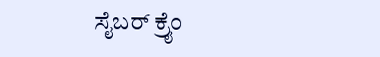ಸೈಬರ್‌ ಕ್ರೈಂ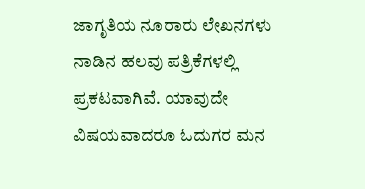ಜಾಗೃತಿಯ ನೂರಾರು ಲೇಖನಗಳು ನಾಡಿನ ಹಲವು ಪತ್ರಿಕೆಗಳಲ್ಲಿ ಪ್ರಕಟವಾಗಿವೆ. ಯಾವುದೇ ವಿಷಯವಾದರೂ ಓದುಗರ ಮನ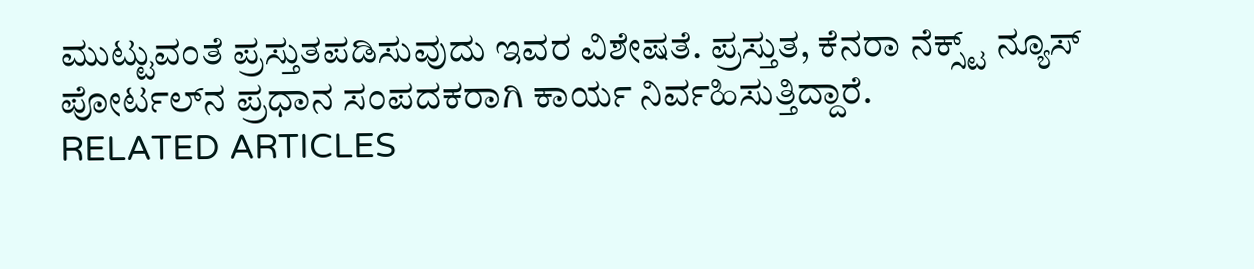ಮುಟ್ಟುವಂತೆ ಪ್ರಸ್ತುತಪಡಿಸುವುದು ಇವರ ವಿಶೇಷತೆ. ಪ್ರಸ್ತುತ, ಕೆನರಾ ನೆಕ್ಸ್ಟ್‌ ನ್ಯೂಸ್‌ ಪೋರ್ಟಲ್‌ನ ಪ್ರಧಾನ ಸಂಪದಕರಾಗಿ ಕಾರ್ಯ ನಿರ್ವಹಿಸುತ್ತಿದ್ದಾರೆ.
RELATED ARTICLES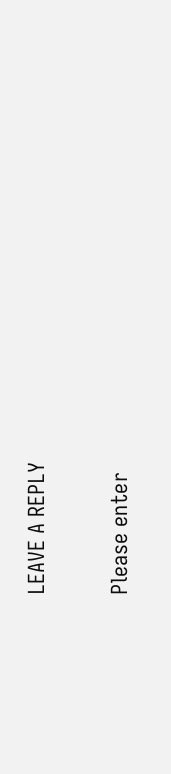LEAVE A REPLY

Please enter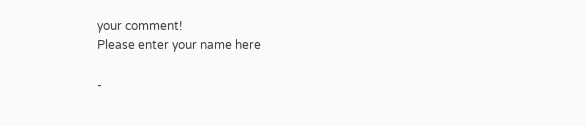your comment!
Please enter your name here

-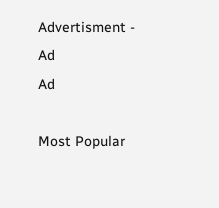Advertisment -
Ad
Ad

Most Popular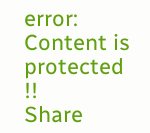error: Content is protected !!
Share